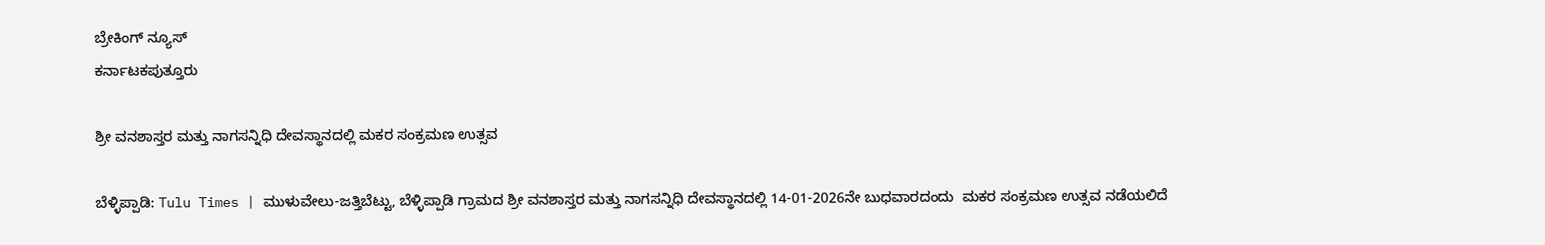ಬ್ರೇಕಿಂಗ್ ನ್ಯೂಸ್
ಕರ್ನಾಟಕಪುತ್ತೂರು

ಶ್ರೀ ವನಶಾಸ್ತರ ಮತ್ತು ನಾಗಸನ್ನಿಧಿ ದೇವಸ್ಥಾನದಲ್ಲಿ ಮಕರ ಸಂಕ್ರಮಣ ಉತ್ಸವ

ಬೆಳ್ಳಿಪ್ಪಾಡಿ: Tulu Times | ಮುಳುವೇಲು-ಜತ್ತಿಬೆಟ್ಟು, ಬೆಳ್ಳಿಪ್ಪಾಡಿ ಗ್ರಾಮದ ಶ್ರೀ ವನಶಾಸ್ತರ ಮತ್ತು ನಾಗಸನ್ನಿಧಿ ದೇವಸ್ಥಾನದಲ್ಲಿ 14-01-2026ನೇ ಬುಧವಾರದಂದು  ಮಕರ ಸಂಕ್ರಮಣ ಉತ್ಸವ ನಡೆಯಲಿದೆ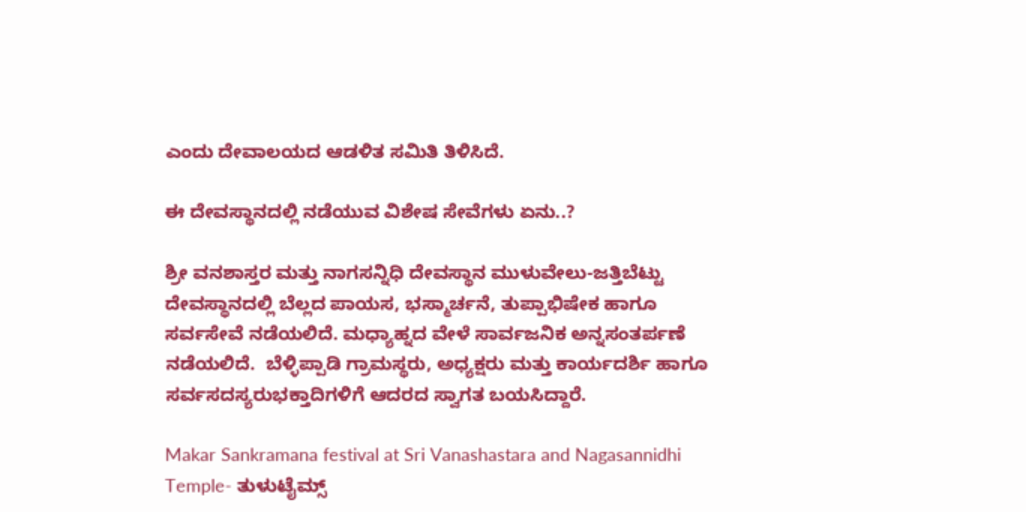ಎಂದು ದೇವಾಲಯದ ಆಡಳಿತ ಸಮಿತಿ ತಿಳಿಸಿದೆ.

ಈ ದೇವಸ್ಥಾನದಲ್ಲಿ ನಡೆಯುವ ವಿಶೇಷ ಸೇವೆಗಳು ಏನು..?

ಶ್ರೀ ವನಶಾಸ್ತರ ಮತ್ತು ನಾಗಸನ್ನಿಧಿ ದೇವಸ್ಥಾನ ಮುಳುವೇಲು-ಜತ್ತಿಬೆಟ್ಟು ದೇವಸ್ಥಾನದಲ್ಲಿ ಬೆಲ್ಲದ ಪಾಯಸ, ಭಸ್ಮಾರ್ಚನೆ, ತುಪ್ಪಾಭಿಷೇಕ ಹಾಗೂ ಸರ್ವಸೇವೆ ನಡೆಯಲಿದೆ. ಮಧ್ಯಾಹ್ನದ ವೇಳೆ ಸಾರ್ವಜನಿಕ ಅನ್ನಸಂತರ್ಪಣೆ ನಡೆಯಲಿದೆ.  ಬೆಳ್ಳಿಪ್ಪಾಡಿ ಗ್ರಾಮಸ್ಥರು, ಅಧ್ಯಕ್ಷರು ಮತ್ತು ಕಾರ್ಯದರ್ಶಿ ಹಾಗೂ ಸರ್ವಸದಸ್ಯರುಭಕ್ತಾದಿಗಳಿಗೆ ಆದರದ ಸ್ವಾಗತ ಬಯಸಿದ್ದಾರೆ.

Makar Sankramana festival at Sri Vanashastara and Nagasannidhi Temple- ತುಳುಟೈಮ್ಸ್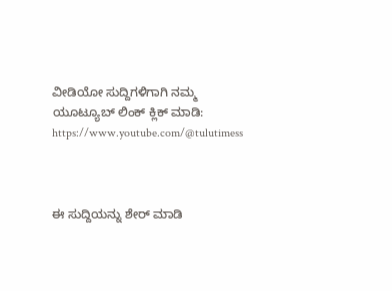ವೀಡಿಯೋ ಸುದ್ದಿಗಳಿಗಾಗಿ ನಮ್ಮ ಯೂಟ್ಯೂಬ್ ಲಿಂಕ್ ಕ್ಲಿಕ್ ಮಾಡಿ: https://www.youtube.com/@tulutimess



ಈ ಸುದ್ದಿಯನ್ನು ಶೇರ್ ಮಾಡಿ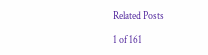Related Posts

1 of 161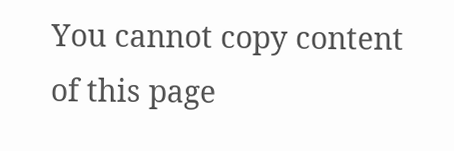You cannot copy content of this page